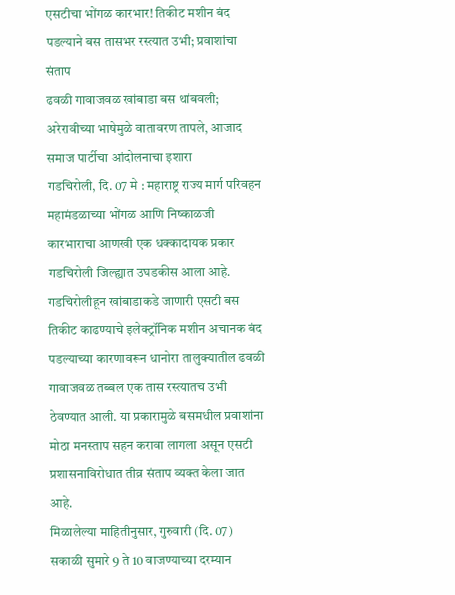एसटीचा भोंगळ कारभार! तिकीट मशीन बंद पडल्याने बस तासभर रस्त्यात उभी; प्रवाशांचा संताप
ढवळी गावाजवळ खांबाडा बस थांबवली; अरेरावीच्या भाषेमुळे वातावरण तापले, आजाद समाज पार्टीचा आंदोलनाचा इशारा
गडचिरोली, दि. 07 मे : महाराष्ट्र राज्य मार्ग परिवहन महामंडळाच्या भोंगळ आणि निष्काळजी कारभाराचा आणखी एक धक्कादायक प्रकार गडचिरोली जिल्ह्यात उघडकीस आला आहे. गडचिरोलीहून खांबाडाकडे जाणारी एसटी बस तिकीट काढण्याचे इलेक्ट्रॉनिक मशीन अचानक बंद पडल्याच्या कारणावरून धानोरा तालुक्यातील ढवळी गावाजवळ तब्बल एक तास रस्त्यातच उभी ठेवण्यात आली. या प्रकारामुळे बसमधील प्रवाशांना मोठा मनस्ताप सहन करावा लागला असून एसटी प्रशासनाविरोधात तीव्र संताप व्यक्त केला जात आहे.
मिळालेल्या माहितीनुसार, गुरुवारी (दि. 07) सकाळी सुमारे 9 ते 10 वाजण्याच्या दरम्यान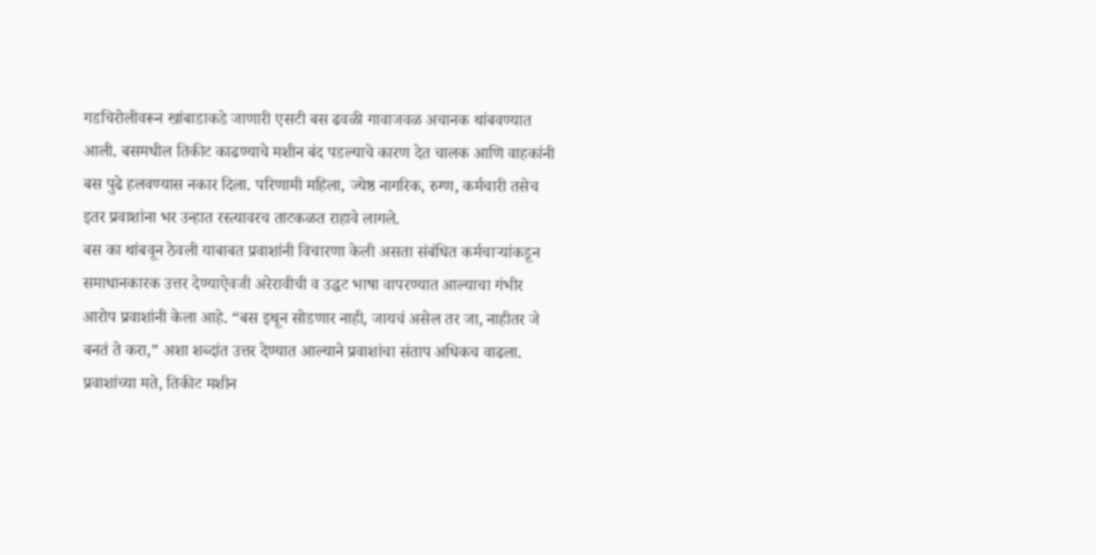गडचिरोलीवरून खांबाडाकडे जाणारी एसटी बस ढवळी गावाजवळ अचानक थांबवण्यात आली. बसमधील तिकीट काढण्याचे मशीन बंद पडल्याचे कारण देत चालक आणि वाहकांनी बस पुढे हलवण्यास नकार दिला. परिणामी महिला, ज्येष्ठ नागरिक, रुग्ण, कर्मचारी तसेच इतर प्रवाशांना भर उन्हात रस्त्यावरच ताटकळत राहावे लागले.
बस का थांबवून ठेवली याबाबत प्रवाशांनी विचारणा केली असता संबंधित कर्मचाऱ्यांकडून समाधानकारक उत्तर देण्याऐवजी अरेरावीची व उद्धट भाषा वापरण्यात आल्याचा गंभीर आरोप प्रवाशांनी केला आहे. “बस इथून सोडणार नाही, जायचं असेल तर जा, नाहीतर जे बनतं ते करा,” अशा शब्दांत उत्तर देण्यात आल्याने प्रवाशांचा संताप अधिकच वाढला.
प्रवाशांच्या मते, तिकीट मशीन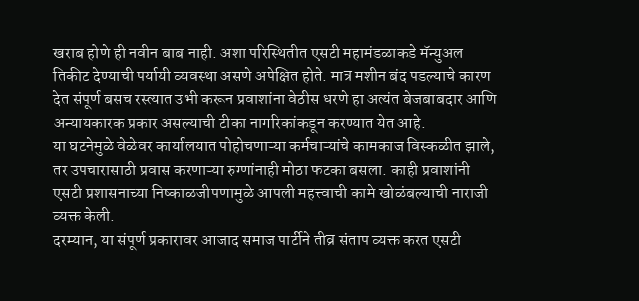खराब होणे ही नवीन बाब नाही. अशा परिस्थितीत एसटी महामंडळाकडे मॅन्युअल तिकीट देण्याची पर्यायी व्यवस्था असणे अपेक्षित होते. मात्र मशीन बंद पडल्याचे कारण देत संपूर्ण बसच रस्त्यात उभी करून प्रवाशांना वेठीस धरणे हा अत्यंत बेजबाबदार आणि अन्यायकारक प्रकार असल्याची टीका नागरिकांकडून करण्यात येत आहे.
या घटनेमुळे वेळेवर कार्यालयात पोहोचणाऱ्या कर्मचाऱ्यांचे कामकाज विस्कळीत झाले, तर उपचारासाठी प्रवास करणाऱ्या रुग्णांनाही मोठा फटका बसला. काही प्रवाशांनी एसटी प्रशासनाच्या निष्काळजीपणामुळे आपली महत्त्वाची कामे खोळंबल्याची नाराजी व्यक्त केली.
दरम्यान, या संपूर्ण प्रकारावर आजाद समाज पार्टीने तीव्र संताप व्यक्त करत एसटी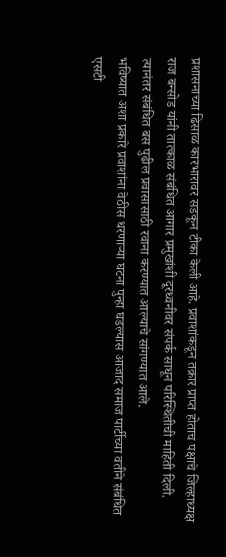प्रशासनाच्या ढिसाळ कारभारावर सडकून टीका केली आहे. प्रवाशांकडून तक्रार प्राप्त होताच पक्षाचे जिल्हाध्यक्ष राज बन्सोड यांनी तात्काळ संबंधित आगार प्रमुखांशी दूरध्वनीवर संपर्क साधून परिस्थितीची माहिती दिली. त्यानंतर संबंधित बस पुढील प्रवासासाठी रवाना करण्यात आल्याचे सांगण्यात आले.
भविष्यात अशा प्रकारे प्रवाशांना वेठीस धरणाऱ्या घटना पुन्हा घडल्यास आजाद समाज पार्टीच्या वतीने संबंधित एसटी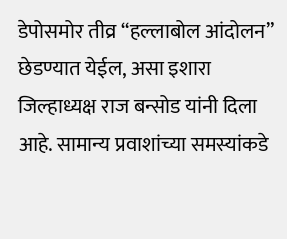डेपोसमोर तीव्र “हल्लाबोल आंदोलन” छेडण्यात येईल, असा इशारा जिल्हाध्यक्ष राज बन्सोड यांनी दिला आहे. सामान्य प्रवाशांच्या समस्यांकडे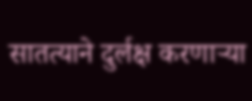सातत्याने दुर्लक्ष करणाऱ्या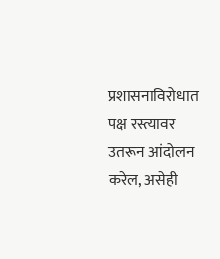प्रशासनाविरोधात पक्ष रस्त्यावर उतरून आंदोलन करेल, असेही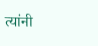त्यांनी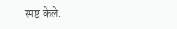स्पष्ट केले.